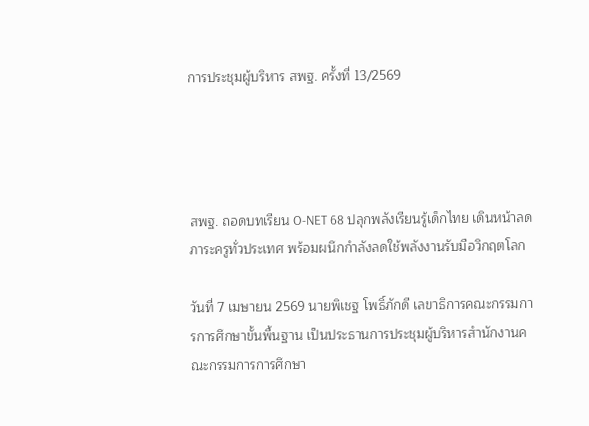การประชุมผู้บริหาร สพฐ. ครั้งที่ 13/2569




สพฐ. ถอดบทเรียน O-NET 68 ปลุกพลังเรียนรู้เด็กไทย เดินหน้าลดภาระครูทั่วประเทศ พร้อมผนึกกำลังลดใช้พลังงานรับมือวิกฤตโลก

วันที่ 7 เมษายน 2569 นายพิเชฐ โพธิ์ภักดี เลขาธิการคณะกรรมการการศึกษาขั้นพื้นฐาน เป็นประธานการประชุมผู้บริหารสำนักงานคณะกรรมการการศึกษา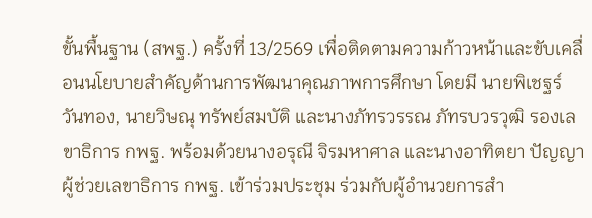ขั้นพื้นฐาน (สพฐ.) ครั้งที่ 13/2569 เพื่อติดตามความก้าวหน้าและขับเคลื่อนนโยบายสำคัญด้านการพัฒนาคุณภาพการศึกษา โดยมี นายพิเชฐร์ วันทอง, นายวิษณุ ทรัพย์สมบัติ และนางภัทรวรรณ ภัทรบวรวุฒิ รองเลขาธิการ กพฐ. พร้อมด้วยนางอรุณี จิรมหาศาล และนางอาทิตยา ปัญญา ผู้ช่วยเลขาธิการ กพฐ. เข้าร่วมประชุม ร่วมกับผู้อำนวยการสำ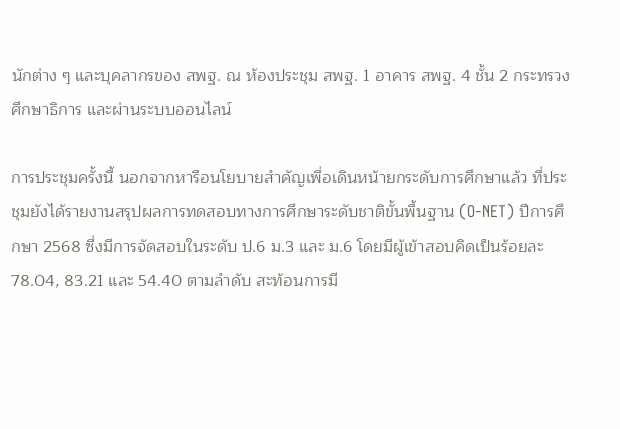นักต่าง ๆ และบุคลากรของ สพฐ. ณ ห้องประชุม สพฐ. 1 อาคาร สพฐ. 4 ชั้น 2 กระทรวงศึกษาธิการ และผ่านระบบออนไลน์

การประชุมครั้งนี้ นอกจากหารือนโยบายสำคัญเพื่อเดินหน้ายกระดับการศึกษาแล้ว ที่ประชุมยังได้รายงานสรุปผลการทดสอบทางการศึกษาระดับชาติขั้นพื้นฐาน (O-NET) ปีการศึกษา 2568 ซึ่งมีการจัดสอบในระดับ ป.6 ม.3 และ ม.6 โดยมีผู้เข้าสอบคิดเป็นร้อยละ 78.04, 83.21 และ 54.40 ตามลำดับ สะท้อนการมี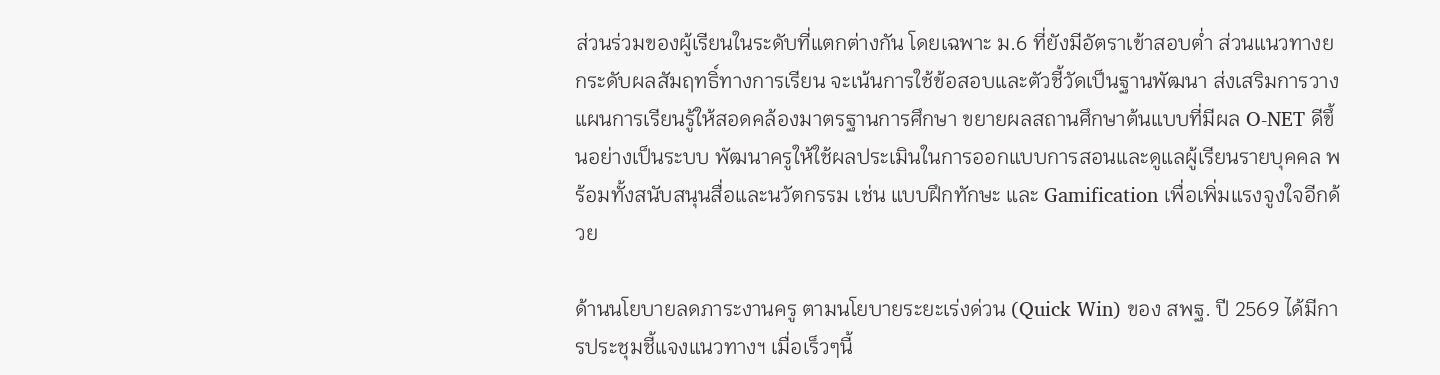ส่วนร่วมของผู้เรียนในระดับที่แตกต่างกัน โดยเฉพาะ ม.6 ที่ยังมีอัตราเข้าสอบต่ำ ส่วนแนวทางยกระดับผลสัมฤทธิ์ทางการเรียน จะเน้นการใช้ข้อสอบและตัวชี้วัดเป็นฐานพัฒนา ส่งเสริมการวางแผนการเรียนรู้ให้สอดคล้องมาตรฐานการศึกษา ขยายผลสถานศึกษาต้นแบบที่มีผล O-NET ดีขึ้นอย่างเป็นระบบ พัฒนาครูให้ใช้ผลประเมินในการออกแบบการสอนและดูแลผู้เรียนรายบุคคล พร้อมทั้งสนับสนุนสื่อและนวัตกรรม เช่น แบบฝึกทักษะ และ Gamification เพื่อเพิ่มแรงจูงใจอีกด้วย

ด้านนโยบายลดภาระงานครู ตามนโยบายระยะเร่งด่วน (Quick Win) ของ สพฐ. ปี 2569 ได้มีการประชุมชี้แจงแนวทางฯ เมื่อเร็วๆนี้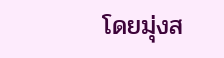โดยมุ่งส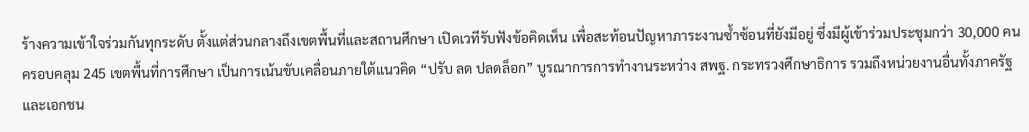ร้างความเข้าใจร่วมกันทุกระดับ ตั้งแต่ส่วนกลางถึงเขตพื้นที่และสถานศึกษา เปิดเวทีรับฟังข้อคิดเห็น เพื่อสะท้อนปัญหาภาระงานซ้ำซ้อนที่ยังมีอยู่ ซึ่งมีผู้เข้าร่วมประชุมกว่า 30,000 คน ครอบคลุม 245 เขตพื้นที่การศึกษา เป็นการเน้นขับเคลื่อนภายใต้แนวคิด “ปรับ ลด ปลดล็อก” บูรณาการการทำงานระหว่าง สพฐ. กระทรวงศึกษาธิการ รวมถึงหน่วยงานอื่นทั้งภาครัฐและเอกชน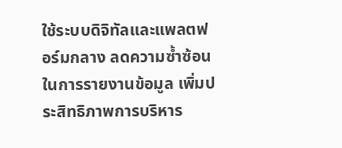ใช้ระบบดิจิทัลและแพลตฟอร์มกลาง ลดความซ้ำซ้อนในการรายงานข้อมูล เพิ่มประสิทธิภาพการบริหาร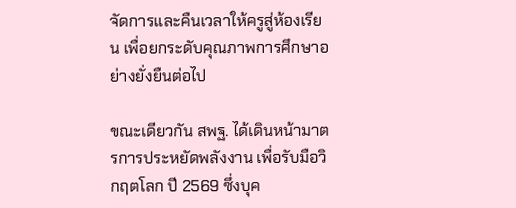จัดการและคืนเวลาให้ครูสู่ห้องเรียน เพื่อยกระดับคุณภาพการศึกษาอย่างยั่งยืนต่อไป

ขณะเดียวกัน สพฐ. ได้เดินหน้ามาตรการประหยัดพลังงาน เพื่อรับมือวิกฤตโลก ปี 2569 ซึ่งบุค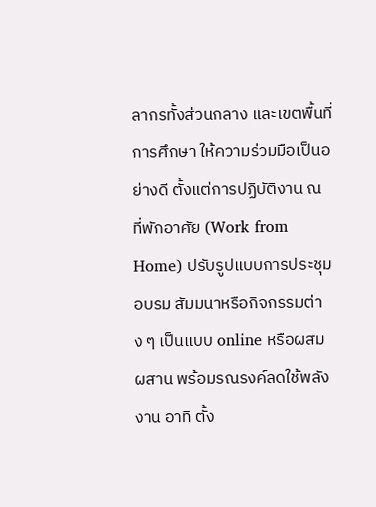ลากรทั้งส่วนกลาง และเขตพื้นที่การศึกษา ให้ความร่วมมือเป็นอย่างดี ตั้งแต่การปฏิบัติงาน ณ ที่พักอาศัย (Work from Home) ปรับรูปแบบการประชุม อบรม สัมมนาหรือกิจกรรมต่าง ๆ เป็นแบบ online หรือผสมผสาน พร้อมรณรงค์ลดใช้พลังงาน อาทิ ตั้ง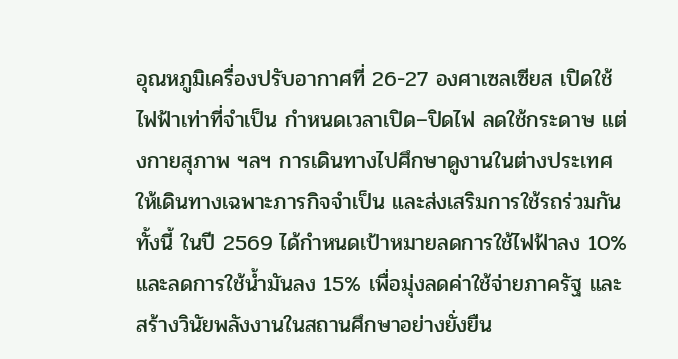อุณหภูมิเครื่องปรับอากาศที่ 26-27 องศาเซลเซียส เปิดใช้ไฟฟ้าเท่าที่จำเป็น กำหนดเวลาเปิด–ปิดไฟ ลดใช้กระดาษ แต่งกายสุภาพ ฯลฯ การเดินทางไปศึกษาดูงานในต่างประเทศ ให้เดินทางเฉพาะภารกิจจำเป็น และส่งเสริมการใช้รถร่วมกัน ทั้งนี้ ในปี 2569 ได้กำหนดเป้าหมายลดการใช้ไฟฟ้าลง 10% และลดการใช้น้ำมันลง 15% เพื่อมุ่งลดค่าใช้จ่ายภาครัฐ และสร้างวินัยพลังงานในสถานศึกษาอย่างยั่งยืน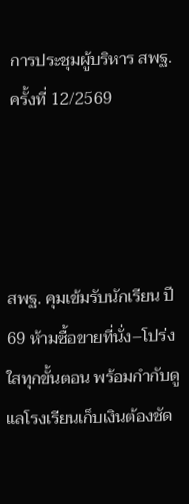การประชุมผู้บริหาร สพฐ. ครั้งที่ 12/2569




สพฐ. คุมเข้มรับนักเรียน ปี 69 ห้ามซื้อขายที่นั่ง–โปร่งใสทุกขั้นตอน พร้อมกำกับดูแลโรงเรียนเก็บเงินต้องชัด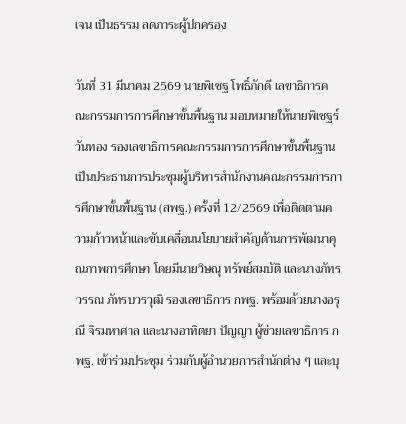เจน เป็นธรรม ลดภาระผู้ปกครอง

วันที่ 31 มีนาคม 2569 นายพิเชฐ โพธิ์ภักดี เลขาธิการคณะกรรมการการศึกษาขั้นพื้นฐาน มอบหมายให้นายพิเชฐร์ วันทอง รองเลขาธิการคณะกรรมการการศึกษาขั้นพื้นฐาน เป็นประธานการประชุมผู้บริหารสำนักงานคณะกรรมการการศึกษาขั้นพื้นฐาน (สพฐ.) ครั้งที่ 12/2569 เพื่อติดตามความก้าวหน้าและขับเคลื่อนนโยบายสำคัญด้านการพัฒนาคุณภาพการศึกษา โดยมีนายวิษณุ ทรัพย์สมบัติ และนางภัทรวรรณ ภัทรบวรวุฒิ รองเลขาธิการ กพฐ. พร้อมด้วยนางอรุณี จิรมหาศาล และนางอาทิตยา ปัญญา ผู้ช่วยเลขาธิการ กพฐ. เข้าร่วมประชุม ร่วมกับผู้อำนวยการสำนักต่าง ๆ และบุ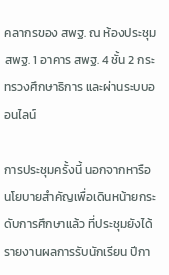คลากรของ สพฐ. ณ ห้องประชุม สพฐ. 1 อาคาร สพฐ. 4 ชั้น 2 กระทรวงศึกษาธิการ และผ่านระบบออนไลน์

การประชุมครั้งนี้ นอกจากหารือนโยบายสำคัญเพื่อเดินหน้ายกระดับการศึกษาแล้ว ที่ประชุมยังได้รายงานผลการรับนักเรียน ปีกา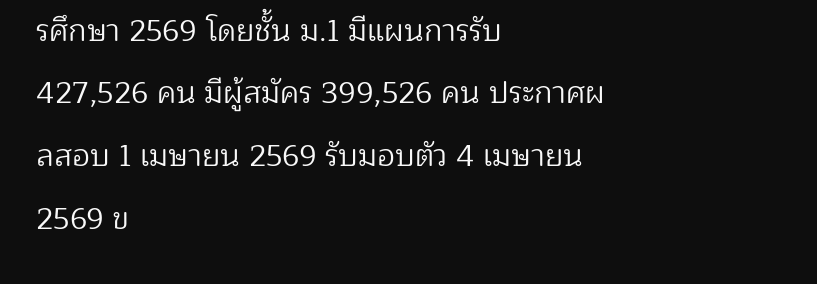รศึกษา 2569 โดยชั้น ม.1 มีแผนการรับ 427,526 คน มีผู้สมัคร 399,526 คน ประกาศผลสอบ 1 เมษายน 2569 รับมอบตัว 4 เมษายน 2569 ข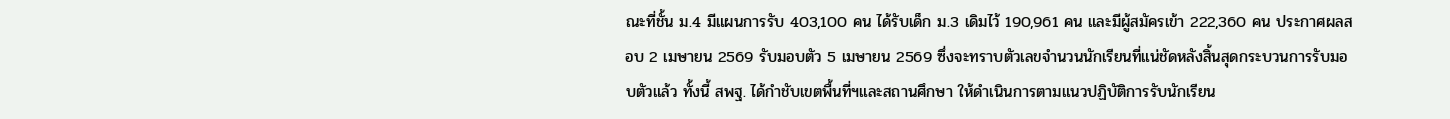ณะที่ชั้น ม.4 มีแผนการรับ 403,100 คน ได้รับเด็ก ม.3 เดิมไว้ 190,961 คน และมีผู้สมัครเข้า 222,360 คน ประกาศผลสอบ 2 เมษายน 2569 รับมอบตัว 5 เมษายน 2569 ซึ่งจะทราบตัวเลขจำนวนนักเรียนที่แน่ชัดหลังสิ้นสุดกระบวนการรับมอบตัวแล้ว ทั้งนี้ สพฐ. ได้กำชับเขตพื้นที่ฯและสถานศึกษา ให้ดำเนินการตามแนวปฏิบัติการรับนักเรียน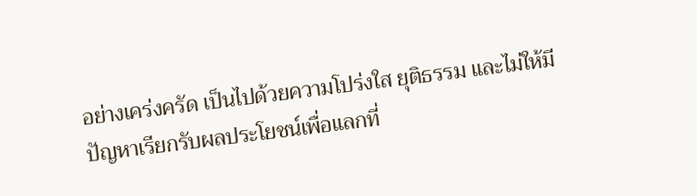อย่างเคร่งครัด เป็นไปด้วยความโปร่งใส ยุติธรรม และไม่ให้มีปัญหาเรียกรับผลประโยชน์เพื่อแลกที่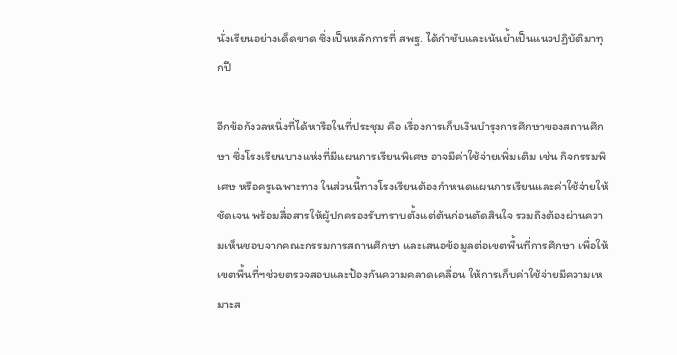นั่งเรียนอย่างเด็ดขาด ซึ่งเป็นหลักการที่ สพฐ. ได้กำชับและเน้นย้ำเป็นแนวปฏิบัติมาทุกปี

อีกข้อกังวลหนึ่งที่ได้หารือในที่ประชุม คือ เรื่องการเก็บเงินบํารุงการศึกษาของสถานศึกษา ซึ่งโรงเรียนบางแห่งที่มีแผนการเรียนพิเศษ อาจมีค่าใช้จ่ายเพิ่มเติม เช่น กิจกรรมพิเศษ หรือครูเฉพาะทาง ในส่วนนี้ทางโรงเรียนต้องกำหนดแผนการเรียนและค่าใช้จ่ายให้ชัดเจน พร้อมสื่อสารให้ผู้ปกครองรับทราบตั้งแต่ต้นก่อนตัดสินใจ รวมถึงต้องผ่านความเห็นชอบจากคณะกรรมการสถานศึกษา และเสนอข้อมูลต่อเขตพื้นที่การศึกษา เพื่อให้เขตพื้นที่ฯช่วยตรวจสอบและป้องกันความคลาดเคลื่อน ให้การเก็บค่าใช้จ่ายมีความเหมาะส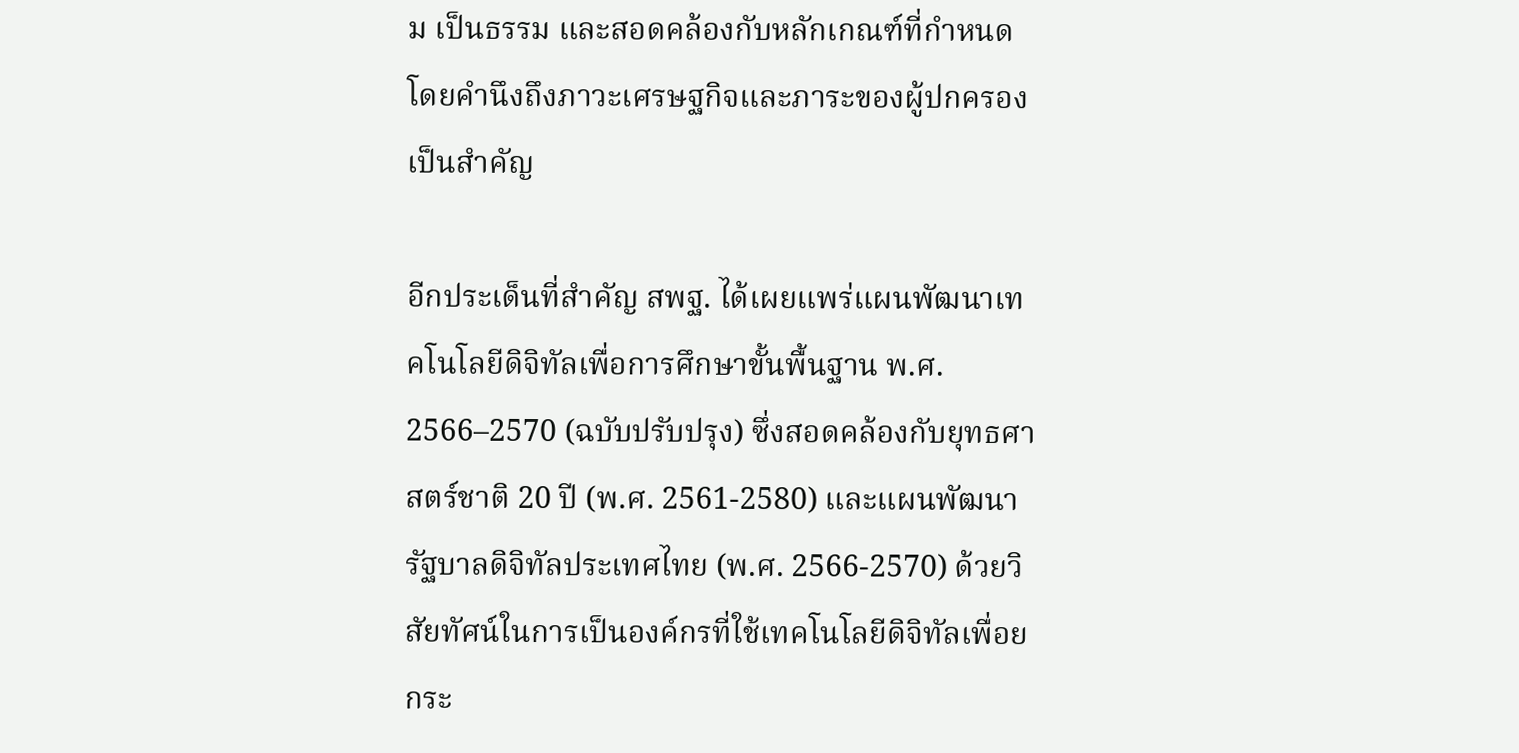ม เป็นธรรม และสอดคล้องกับหลักเกณฑ์ที่กำหนด โดยคำนึงถึงภาวะเศรษฐกิจและภาระของผู้ปกครองเป็นสำคัญ

อีกประเด็นที่สำคัญ สพฐ. ได้เผยแพร่แผนพัฒนาเทคโนโลยีดิจิทัลเพื่อการศึกษาขั้นพื้นฐาน พ.ศ. 2566–2570 (ฉบับปรับปรุง) ซึ่งสอดคล้องกับยุทธศาสตร์ชาติ 20 ปี (พ.ศ. 2561-2580) และแผนพัฒนารัฐบาลดิจิทัลประเทศไทย (พ.ศ. 2566-2570) ด้วยวิสัยทัศน์ในการเป็นองค์กรที่ใช้เทคโนโลยีดิจิทัลเพื่อยกระ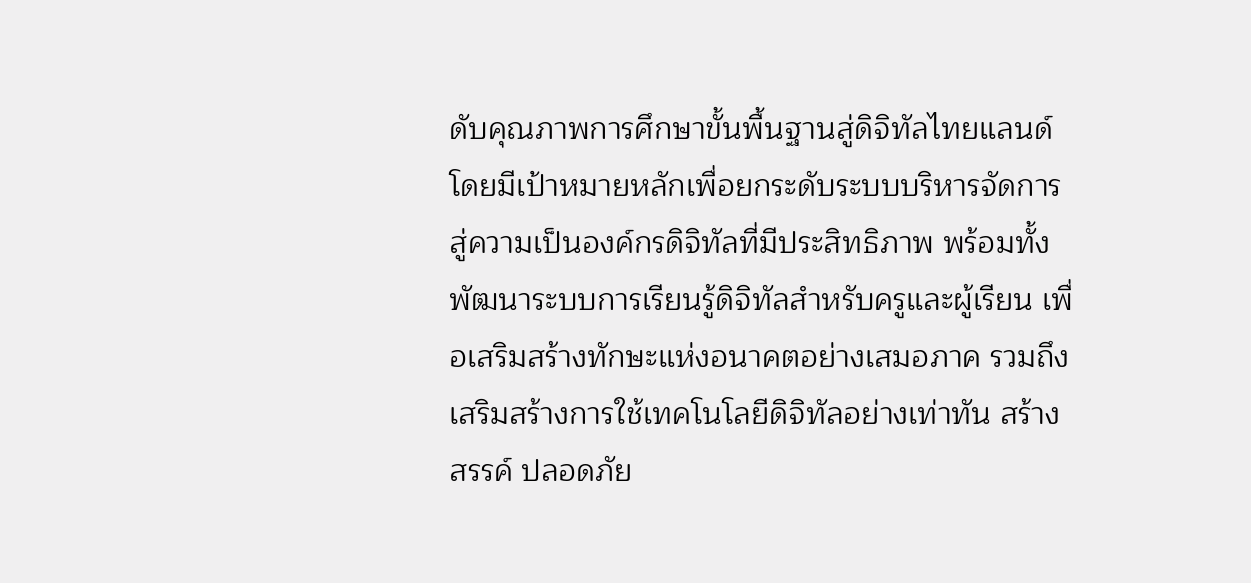ดับคุณภาพการศึกษาขั้นพื้นฐานสู่ดิจิทัลไทยแลนด์ โดยมีเป้าหมายหลักเพื่อยกระดับระบบบริหารจัดการสู่ความเป็นองค์กรดิจิทัลที่มีประสิทธิภาพ พร้อมทั้งพัฒนาระบบการเรียนรู้ดิจิทัลสำหรับครูและผู้เรียน เพื่อเสริมสร้างทักษะแห่งอนาคตอย่างเสมอภาค รวมถึงเสริมสร้างการใช้เทคโนโลยีดิจิทัลอย่างเท่าทัน สร้างสรรค์ ปลอดภัย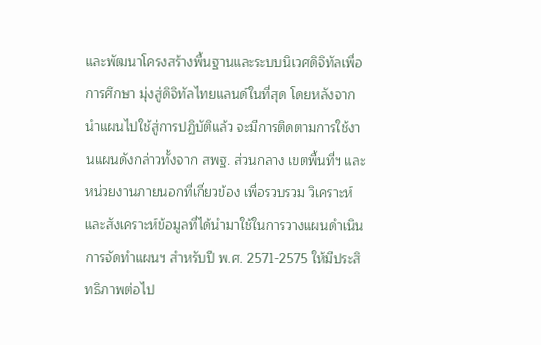และพัฒนาโครงสร้างพื้นฐานและระบบนิเวศดิจิทัลเพื่อการศึกษา มุ่งสู่ดิจิทัลไทยแลนด์ในที่สุด โดยหลังจากนำแผนไปใช้สู่การปฏิบัติแล้ว จะมีการติดตามการใช้งานแผนดังกล่าวทั้งจาก สพฐ. ส่วนกลาง เขตพื้นที่ฯ และหน่วยงานภายนอกที่เกี่ยวข้อง เพื่อรวบรวม วิเคราะห์และสังเคราะห์ข้อมูลที่ได้นำมาใช้ในการวางแผนดำเนินการจัดทำแผนฯ สำหรับปี พ.ศ. 2571-2575 ให้มีประสิทธิภาพต่อไป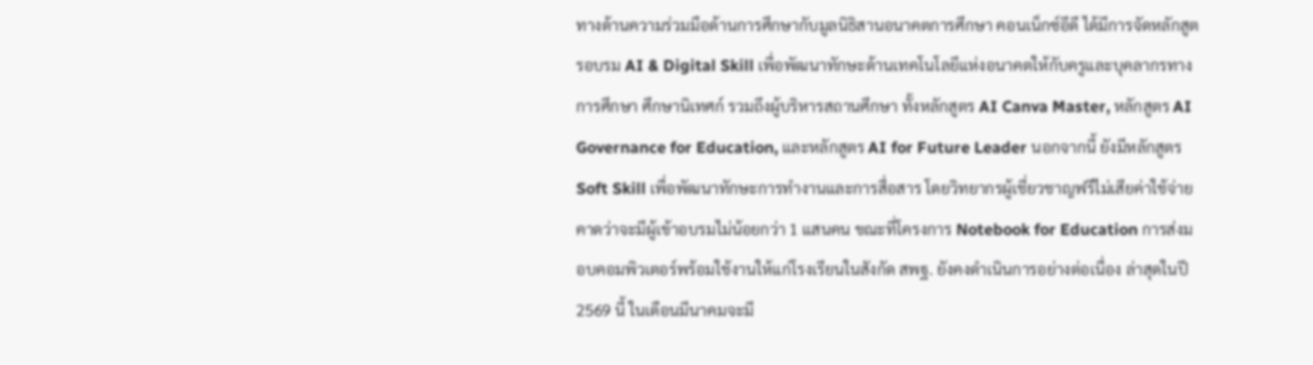ทางด้านความร่วมมือด้านการศึกษากับมูลนิธิสานอนาคตการศึกษา คอนเน็กซ์อีดี ได้มีการจัดหลักสูตรอบรม AI & Digital Skill เพื่อพัฒนาทักษะด้านเทคโนโลยีแห่งอนาคตให้กับครูและบุคลากรทางการศึกษา ศึกษานิเทศก์ รวมถึงผู้บริหารสถานศึกษา ทั้งหลักสูตร AI Canva Master, หลักสูตร AI Governance for Education, และหลักสูตร AI for Future Leader นอกจากนี้ ยังมีหลักสูตร Soft Skill เพื่อพัฒนาทักษะการทำงานและการสื่อสาร โดยวิทยากรผู้เชี่ยวชาญฟรีไม่เสียค่าใช้จ่าย คาดว่าจะมีผู้เข้าอบรมไม่น้อยกว่า 1 แสนคน ขณะที่โครงการ Notebook for Education การส่งมอบคอมพิวเตอร์พร้อมใช้งานให้แก่โรงเรียนในสังกัด สพฐ. ยังคงดำเนินการอย่างต่อเนื่อง ล่าสุดในปี 2569 นี้ ในเดือนมีนาคมจะมี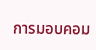การมอบคอม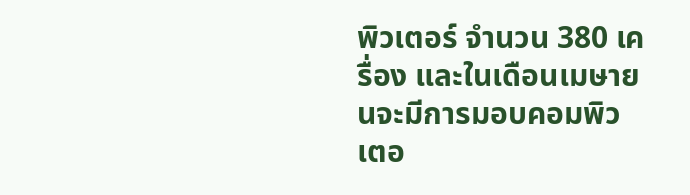พิวเตอร์ จำนวน 380 เครื่อง และในเดือนเมษายนจะมีการมอบคอมพิวเตอ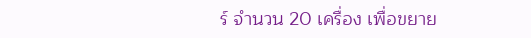ร์ จำนวน 20 เครื่อง เพื่อขยาย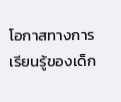โอกาสทางการเรียนรู้ของเด็ก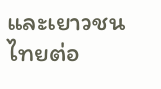และเยาวชนไทยต่อ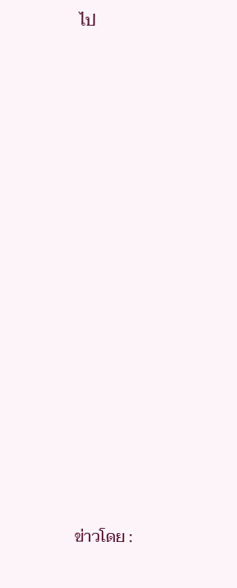ไป
















ข่าวโดย :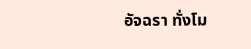อัจฉรา ทั่งโม